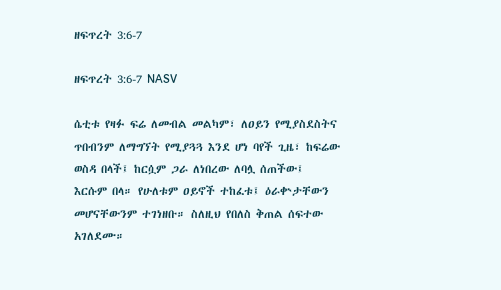ዘፍጥረት 3:6-7

ዘፍጥረት 3:6-7 NASV

ሴቲቱ የዛፉ ፍሬ ለመብል መልካም፣ ለዐይን የሚያስደስትና ጥበብንም ለማግኘት የሚያጓጓ እንደ ሆነ ባየች ጊዜ፣ ከፍሬው ወስዳ በላች፤ ከርሷም ጋራ ለነበረው ለባሏ ሰጠችው፤ እርሱም በላ። የሁለቱም ዐይኖች ተከፈቱ፤ ዕራቍታቸውን መሆናቸውንም ተገነዘቡ። ስለዚህ የበለስ ቅጠል ሰፍተው አገለደሙ።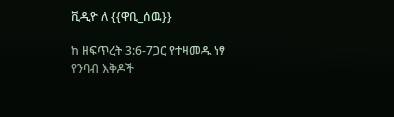ቪዲዮ ለ {{ዋቢ_ሰዉ}}

ከ ዘፍጥረት 3:6-7ጋር የተዛመዱ ነፃ የንባብ እቅዶች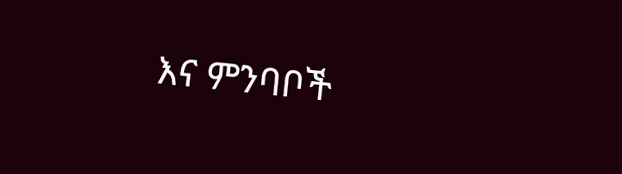እና ምንባቦች